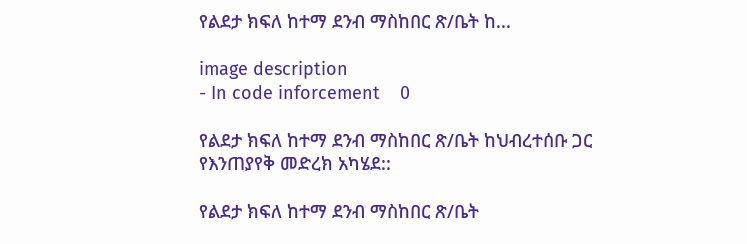የልደታ ክፍለ ከተማ ደንብ ማስከበር ጽ/ቤት ከ...

image description
- In code inforcement    0

የልደታ ክፍለ ከተማ ደንብ ማስከበር ጽ/ቤት ከህብረተሰቡ ጋር የእንጠያየቅ መድረክ አካሄደ::

የልደታ ክፍለ ከተማ ደንብ ማስከበር ጽ/ቤት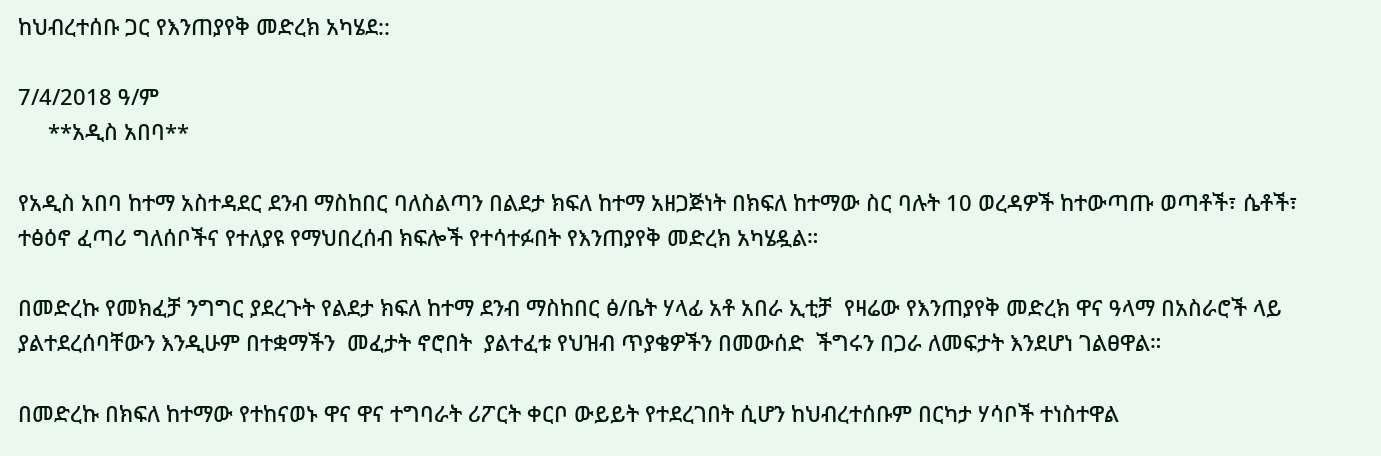ከህብረተሰቡ ጋር የእንጠያየቅ መድረክ አካሄደ::

7/4/2018 ዓ/ም
     **አዲስ አበባ**

የአዲስ አበባ ከተማ አስተዳደር ደንብ ማስከበር ባለስልጣን በልደታ ክፍለ ከተማ አዘጋጅነት በክፍለ ከተማው ስር ባሉት 10 ወረዳዎች ከተውጣጡ ወጣቶች፣ ሴቶች፣ ተፅዕኖ ፈጣሪ ግለሰቦችና የተለያዩ የማህበረሰብ ክፍሎች የተሳተፉበት የእንጠያየቅ መድረክ አካሄዷል።

በመድረኩ የመክፈቻ ንግግር ያደረጉት የልደታ ክፍለ ከተማ ደንብ ማስከበር ፅ/ቤት ሃላፊ አቶ አበራ ኢቲቻ  የዛሬው የእንጠያየቅ መድረክ ዋና ዓላማ በአስራሮች ላይ ያልተደረሰባቸውን እንዲሁም በተቋማችን  መፈታት ኖሮበት  ያልተፈቱ የህዝብ ጥያቄዎችን በመውሰድ  ችግሩን በጋራ ለመፍታት እንደሆነ ገልፀዋል።

በመድረኩ በክፍለ ከተማው የተከናወኑ ዋና ዋና ተግባራት ሪፖርት ቀርቦ ውይይት የተደረገበት ሲሆን ከህብረተሰቡም በርካታ ሃሳቦች ተነስተዋል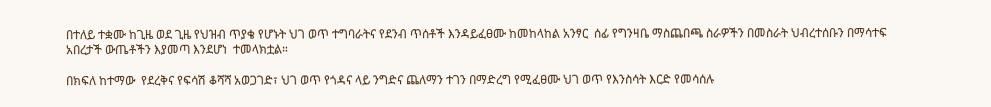በተለይ ተቋሙ ከጊዜ ወደ ጊዜ የህዝብ ጥያቄ የሆኑት ህገ ወጥ ተግባራትና የደንብ ጥሰቶች እንዳይፈፀሙ ከመከላከል አንፃር  ሰፊ የግንዛቤ ማስጨበጫ ስራዎችን በመስራት ህብረተሰቡን በማሳተፍ አበረታች ውጤቶችን እያመጣ እንደሆነ  ተመላክቷል።

በክፍለ ከተማው  የደረቅና የፍሳሽ ቆሻሻ አወጋገድ፣ ህገ ወጥ የጎዳና ላይ ንግድና ጨለማን ተገን በማድረግ የሚፈፀሙ ህገ ወጥ የእንስሳት እርድ የመሳሰሉ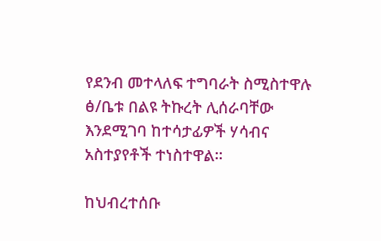የደንብ መተላለፍ ተግባራት ስሚስተዋሉ ፅ/ቤቱ በልዩ ትኩረት ሊሰራባቸው እንደሚገባ ከተሳታፊዎች ሃሳብና አስተያየቶች ተነስተዋል።

ከህብረተሰቡ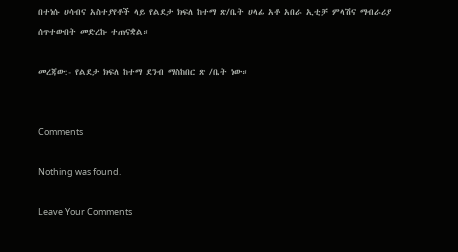በተነሱ ሀሳብና አስተያየቶች ላይ የልደታ ክፍለ ከተማ ጽ/ቤት ሀላፊ አቶ አበራ ኢቲቻ ምላሽና ማብራሪያ ሰጥተውበት መድረኩ ተጠናቋል።

መረጃው:- የልደታ ክፍለ ከተማ ደንብ ማስከበር ጽ /ቤት ነው።


Comments

Nothing was found.

Leave Your Comments